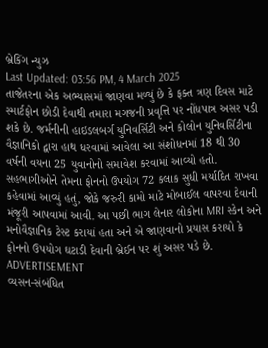બ્રેકિંગ ન્યુઝ
Last Updated: 03:56 PM, 4 March 2025
તાજેતરના એક અભ્યાસમાં જાણવા મળ્યું છે કે ફક્ત ત્રણ દિવસ માટે સ્માર્ટફોન છોડી દેવાથી તમારા મગજની પ્રવૃત્તિ પર નોંધપાત્ર અસર પડી શકે છે. જર્મનીની હાઇડલબર્ગ યુનિવર્સિટી અને કોલોન યુનિવર્સિટીના વૈજ્ઞાનિકો દ્વારા હાથ ધરવામાં આવેલા આ સંશોધનમાં 18 થી 30 વર્ષની વયના 25 યુવાનોનો સમાવેશ કરવામાં આવ્યો હતો. સહભાગીઓને તેમના ફોનનો ઉપયોગ 72 કલાક સુધી મર્યાદિત રાખવા કહેવામાં આવ્યું હતું, જોકે જરુરી કામો માટે મોબાઈલ વાપરવા દેવાની મંજૂરી આપવામાં આવી. આ પછી ભાગ લેનાર લોકોના MRI સ્કેન અને મનોવૈજ્ઞાનિક ટેસ્ટ કરાયાં હતા અને એ જાણવાનો પ્રયાસ કરાયો કે ફોનનો ઉપયોગ ઘટાડી દેવાની બ્રેઈન પર શું અસર પડે છે.
ADVERTISEMENT
વ્યસન-સંબંધિત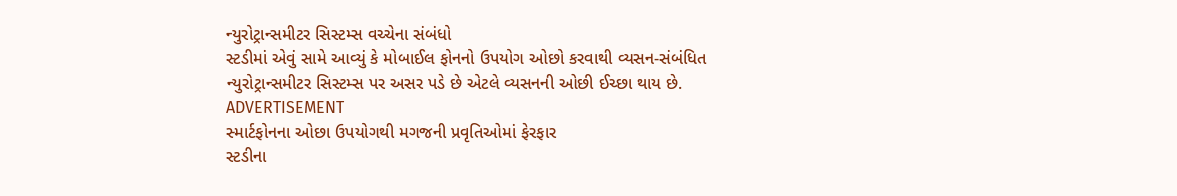ન્યુરોટ્રાન્સમીટર સિસ્ટમ્સ વચ્ચેના સંબંધો
સ્ટડીમાં એવું સામે આવ્યું કે મોબાઈલ ફોનનો ઉપયોગ ઓછો કરવાથી વ્યસન-સંબંધિત ન્યુરોટ્રાન્સમીટર સિસ્ટમ્સ પર અસર પડે છે એટલે વ્યસનની ઓછી ઈચ્છા થાય છે.
ADVERTISEMENT
સ્માર્ટફોનના ઓછા ઉપયોગથી મગજની પ્રવૃતિઓમાં ફેરફાર
સ્ટડીના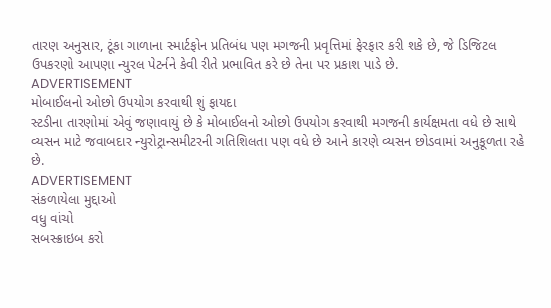તારણ અનુસાર, ટૂંકા ગાળાના સ્માર્ટફોન પ્રતિબંધ પણ મગજની પ્રવૃત્તિમાં ફેરફાર કરી શકે છે, જે ડિજિટલ ઉપકરણો આપણા ન્યુરલ પેટર્નને કેવી રીતે પ્રભાવિત કરે છે તેના પર પ્રકાશ પાડે છે.
ADVERTISEMENT
મોબાઈલનો ઓછો ઉપયોગ કરવાથી શું ફાયદા
સ્ટડીના તારણોમાં એવું જણાવાયું છે કે મોબાઈલનો ઓછો ઉપયોગ કરવાથી મગજની કાર્યક્ષમતા વધે છે સાથે વ્યસન માટે જવાબદાર ન્યુરોટ્રાન્સમીટરની ગતિશિલતા પણ વધે છે આને કારણે વ્યસન છોડવામાં અનુકૂળતા રહે છે.
ADVERTISEMENT
સંકળાયેલા મુદ્દાઓ
વધુ વાંચો
સબસ્ક્રાઇબ કરો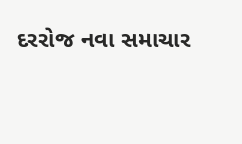દરરોજ નવા સમાચાર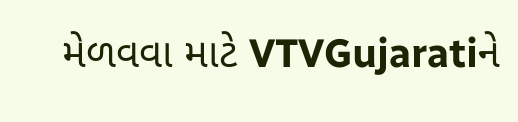મેળવવા માટે VTVGujaratiને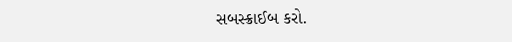સબસ્ક્રાઈબ કરો.